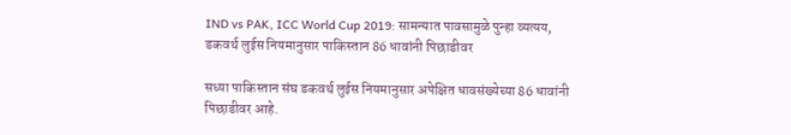IND vs PAK, ICC World Cup 2019: सामन्यात पावसामुळे पुन्हा व्यत्यय, डकवर्थ लुईस नियमानुसार पाकिस्तान 86 धावांनी पिछाडीवर

सध्या पाकिस्तान संघ डकवर्थ लुईस नियमानुसार अपेक्षित धावसंख्येच्या 86 धावांनी पिछाडीवर आहे.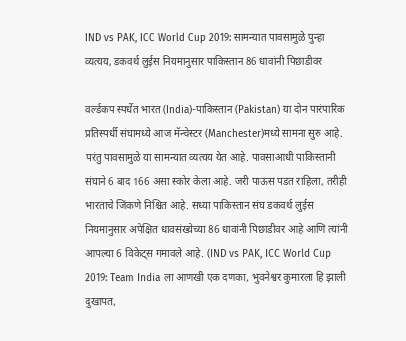IND vs PAK, ICC World Cup 2019: सामन्यात पावसामुळे पुन्हा व्यत्यय, डकवर्थ लुईस नियमानुसार पाकिस्तान 86 धावांनी पिछाडीवर

वर्ल्डकप स्पर्धेत भारत (India)-पाकिस्तान (Pakistan) या दोन पारंपारिक प्रतिस्पर्धी संघामध्ये आज मॅन्चेस्टर (Manchester)मध्ये सामना सुरु आहे. परंतु पावसामुळे या सामन्यात व्यत्यय येत आहे. पावसाआधी पाकिस्तानी संघाने 6 बाद 166 असा स्कोर केला आहे. जरी पाऊस पडत राहिला, तरीही भारताचे जिंकणे निश्चित आहे. सध्या पाकिस्तान संघ डकवर्थ लुईस नियमानुसार अपेक्षित धावसंख्येच्या 86 धावांनी पिछाडीवर आहे आणि त्यांनी आपल्या 6 विकेट्स गमावले आहे. (IND vs PAK, ICC World Cup 2019: Team India ला आणखी एक दणका, भुवनेश्वर कुमारला हि झाली दुखापत,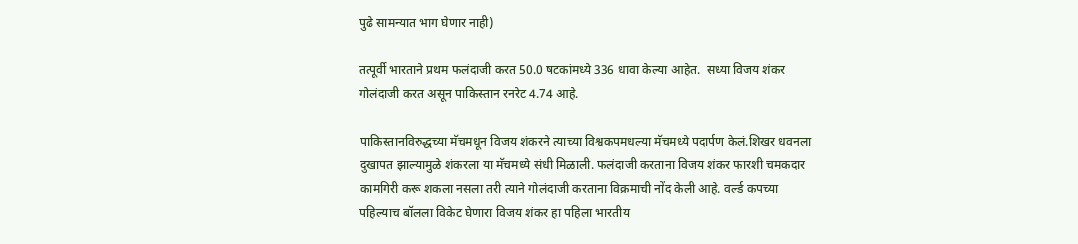पुढे सामन्यात भाग घेणार नाही)

तत्पूर्वी भारताने प्रथम फलंदाजी करत 50.0 षटकांमध्ये 336 धावा केल्या आहेत.  सध्या विजय शंकर गोलंदाजी करत असून पाकिस्तान रनरेट 4.74 आहे.

पाकिस्तानविरुद्धच्या मॅचमधून विजय शंकरने त्याच्या विश्वकपमधल्या मॅचमध्ये पदार्पण केलं.शिखर धवनला दुखापत झाल्यामुळे शंकरला या मॅचमध्ये संधी मिळाली. फलंदाजी करताना विजय शंकर फारशी चमकदार कामगिरी करू शकला नसला तरी त्याने गोलंदाजी करताना विक्रमाची नोंद केली आहे. वर्ल्ड कपच्या पहिल्याच बॉलला विकेट घेणारा विजय शंकर हा पहिला भारतीय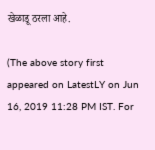खेळाडू ठरला आहे.

(The above story first appeared on LatestLY on Jun 16, 2019 11:28 PM IST. For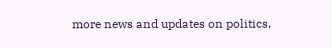more news and updates on politics,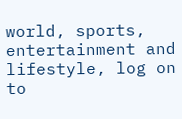world, sports, entertainment and lifestyle, log on to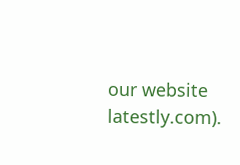our website latestly.com).